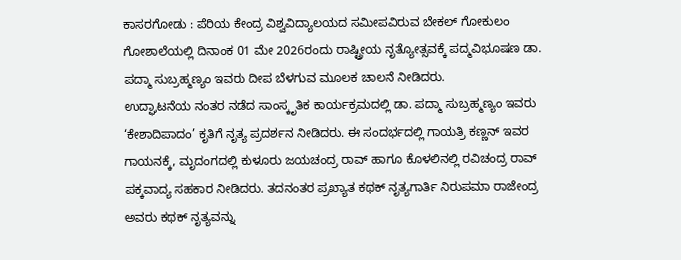ಕಾಸರಗೋಡು : ಪೆರಿಯ ಕೇಂದ್ರ ವಿಶ್ವವಿದ್ಯಾಲಯದ ಸಮೀಪವಿರುವ ಬೇಕಲ್ ಗೋಕುಲಂ ಗೋಶಾಲೆಯಲ್ಲಿ ದಿನಾಂಕ 01 ಮೇ 2026ರಂದು ರಾಷ್ಟ್ರೀಯ ನೃತ್ಯೋತ್ಸವಕ್ಕೆ ಪದ್ಮವಿಭೂಷಣ ಡಾ. ಪದ್ಮಾ ಸುಬ್ರಹ್ಮಣ್ಯಂ ಇವರು ದೀಪ ಬೆಳಗುವ ಮೂಲಕ ಚಾಲನೆ ನೀಡಿದರು.
ಉದ್ಘಾಟನೆಯ ನಂತರ ನಡೆದ ಸಾಂಸ್ಕೃತಿಕ ಕಾರ್ಯಕ್ರಮದಲ್ಲಿ ಡಾ. ಪದ್ಮಾ ಸುಬ್ರಹ್ಮಣ್ಯಂ ಇವರು ‘ಕೇಶಾದಿಪಾದಂ’ ಕೃತಿಗೆ ನೃತ್ಯ ಪ್ರದರ್ಶನ ನೀಡಿದರು. ಈ ಸಂದರ್ಭದಲ್ಲಿ ಗಾಯತ್ರಿ ಕಣ್ಣನ್ ಇವರ ಗಾಯನಕ್ಕೆ, ಮೃದಂಗದಲ್ಲಿ ಕುಳೂರು ಜಯಚಂದ್ರ ರಾವ್ ಹಾಗೂ ಕೊಳಲಿನಲ್ಲಿ ರವಿಚಂದ್ರ ರಾವ್ ಪಕ್ಕವಾದ್ಯ ಸಹಕಾರ ನೀಡಿದರು. ತದನಂತರ ಪ್ರಖ್ಯಾತ ಕಥಕ್ ನೃತ್ಯಗಾರ್ತಿ ನಿರುಪಮಾ ರಾಜೇಂದ್ರ ಅವರು ಕಥಕ್ ನೃತ್ಯವನ್ನು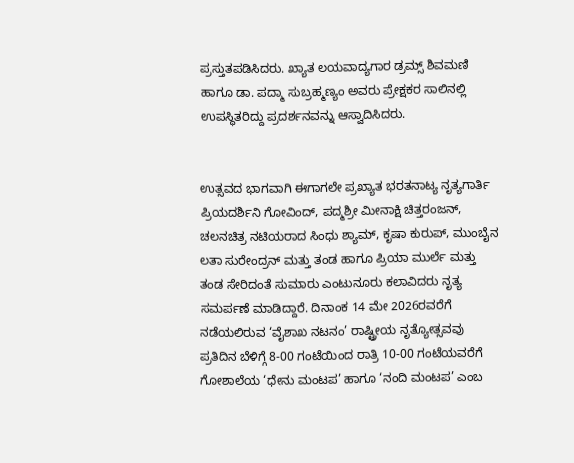ಪ್ರಸ್ತುತಪಡಿಸಿದರು. ಖ್ಯಾತ ಲಯವಾದ್ಯಗಾರ ಡ್ರಮ್ಸ್ ಶಿವಮಣಿ ಹಾಗೂ ಡಾ. ಪದ್ಮಾ ಸುಬ್ರಹ್ಮಣ್ಯಂ ಅವರು ಪ್ರೇಕ್ಷಕರ ಸಾಲಿನಲ್ಲಿ ಉಪಸ್ಥಿತರಿದ್ದು ಪ್ರದರ್ಶನವನ್ನು ಆಸ್ವಾದಿಸಿದರು.


ಉತ್ಸವದ ಭಾಗವಾಗಿ ಈಗಾಗಲೇ ಪ್ರಖ್ಯಾತ ಭರತನಾಟ್ಯ ನೃತ್ಯಗಾರ್ತಿ ಪ್ರಿಯದರ್ಶಿನಿ ಗೋವಿಂದ್, ಪದ್ಮಶ್ರೀ ಮೀನಾಕ್ಷಿ ಚಿತ್ತರಂಜನ್, ಚಲನಚಿತ್ರ ನಟಿಯರಾದ ಸಿಂಧು ಶ್ಯಾಮ್, ಕೃಷಾ ಕುರುಪ್, ಮುಂಬೈನ ಲತಾ ಸುರೇಂದ್ರನ್ ಮತ್ತು ತಂಡ ಹಾಗೂ ಪ್ರಿಯಾ ಮುರ್ಲೆ ಮತ್ತು ತಂಡ ಸೇರಿದಂತೆ ಸುಮಾರು ಎಂಟುನೂರು ಕಲಾವಿದರು ನೃತ್ಯ ಸಮರ್ಪಣೆ ಮಾಡಿದ್ದಾರೆ. ದಿನಾಂಕ 14 ಮೇ 2026ರವರೆಗೆ ನಡೆಯಲಿರುವ ‘ವೈಶಾಖ ನಟನಂ’ ರಾಷ್ಟ್ರೀಯ ನೃತ್ಯೋತ್ಸವವು ಪ್ರತಿದಿನ ಬೆಳಿಗ್ಗೆ 8-00 ಗಂಟೆಯಿಂದ ರಾತ್ರಿ 10-00 ಗಂಟೆಯವರೆಗೆ ಗೋಶಾಲೆಯ ‘ಧೇನು ಮಂಟಪ’ ಹಾಗೂ ‘ನಂದಿ ಮಂಟಪ’ ಎಂಬ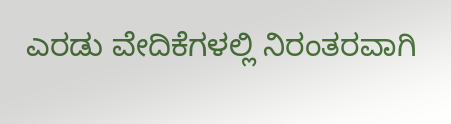ಎರಡು ವೇದಿಕೆಗಳಲ್ಲಿ ನಿರಂತರವಾಗಿ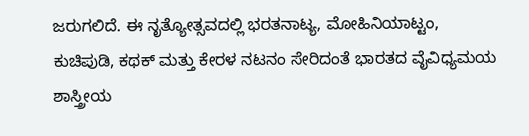ಜರುಗಲಿದೆ. ಈ ನೃತ್ಯೋತ್ಸವದಲ್ಲಿ ಭರತನಾಟ್ಯ, ಮೋಹಿನಿಯಾಟ್ಟಂ, ಕುಚಿಪುಡಿ, ಕಥಕ್ ಮತ್ತು ಕೇರಳ ನಟನಂ ಸೇರಿದಂತೆ ಭಾರತದ ವೈವಿಧ್ಯಮಯ ಶಾಸ್ತ್ರೀಯ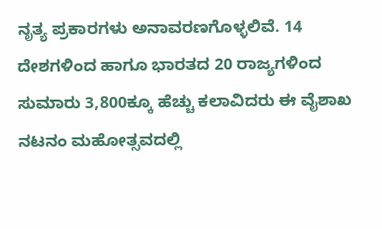ನೃತ್ಯ ಪ್ರಕಾರಗಳು ಅನಾವರಣಗೊಳ್ಳಲಿವೆ. 14 ದೇಶಗಳಿಂದ ಹಾಗೂ ಭಾರತದ 20 ರಾಜ್ಯಗಳಿಂದ ಸುಮಾರು 3,800ಕ್ಕೂ ಹೆಚ್ಚು ಕಲಾವಿದರು ಈ ವೈಶಾಖ ನಟನಂ ಮಹೋತ್ಸವದಲ್ಲಿ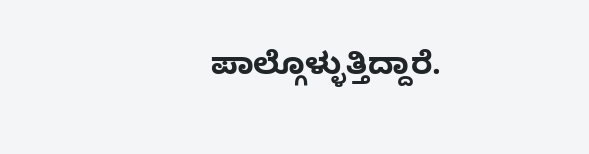ಪಾಲ್ಗೊಳ್ಳುತ್ತಿದ್ದಾರೆ.